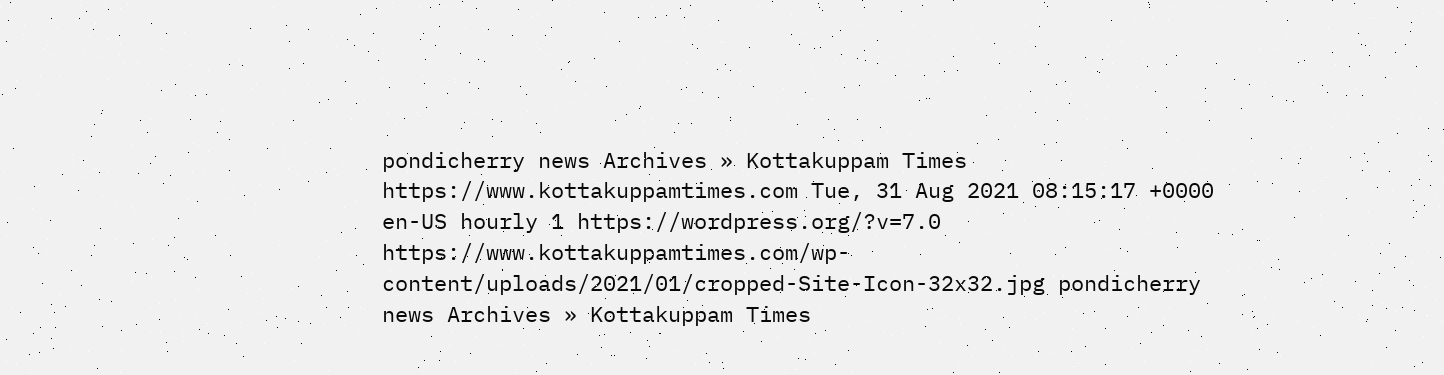pondicherry news Archives » Kottakuppam Times https://www.kottakuppamtimes.com Tue, 31 Aug 2021 08:15:17 +0000 en-US hourly 1 https://wordpress.org/?v=7.0 https://www.kottakuppamtimes.com/wp-content/uploads/2021/01/cropped-Site-Icon-32x32.jpg pondicherry news Archives » Kottakuppam Times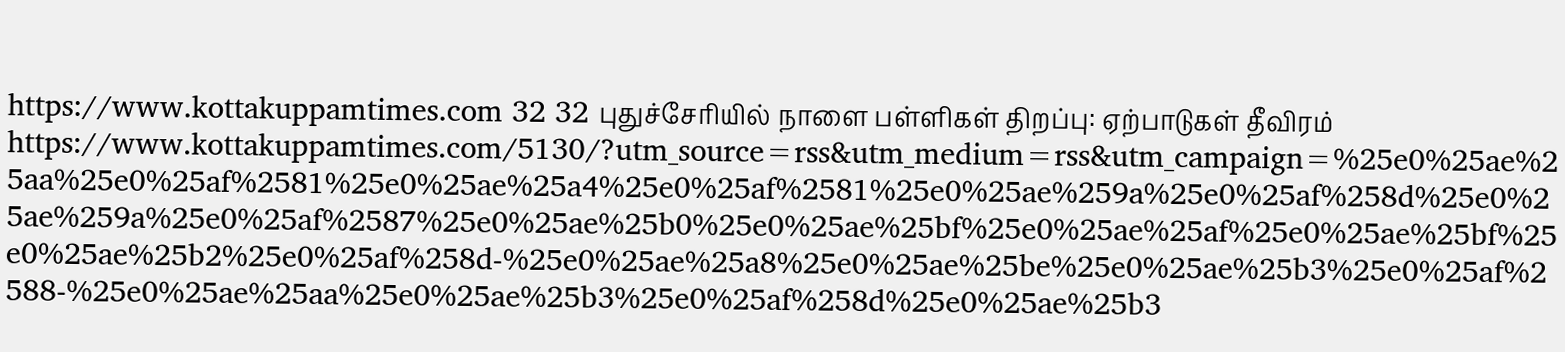https://www.kottakuppamtimes.com 32 32 புதுச்சேரியில் நாளை பள்ளிகள் திறப்பு: ஏற்பாடுகள் தீவிரம் https://www.kottakuppamtimes.com/5130/?utm_source=rss&utm_medium=rss&utm_campaign=%25e0%25ae%25aa%25e0%25af%2581%25e0%25ae%25a4%25e0%25af%2581%25e0%25ae%259a%25e0%25af%258d%25e0%25ae%259a%25e0%25af%2587%25e0%25ae%25b0%25e0%25ae%25bf%25e0%25ae%25af%25e0%25ae%25bf%25e0%25ae%25b2%25e0%25af%258d-%25e0%25ae%25a8%25e0%25ae%25be%25e0%25ae%25b3%25e0%25af%2588-%25e0%25ae%25aa%25e0%25ae%25b3%25e0%25af%258d%25e0%25ae%25b3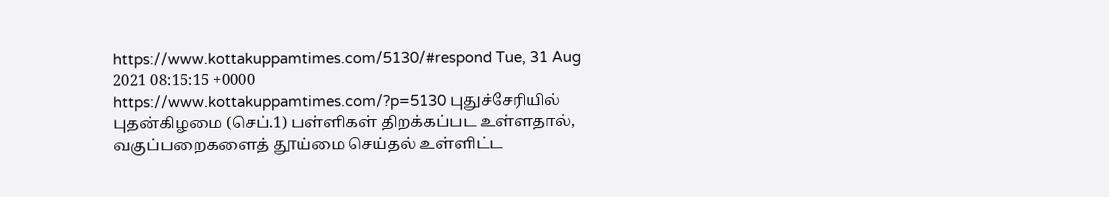https://www.kottakuppamtimes.com/5130/#respond Tue, 31 Aug 2021 08:15:15 +0000 https://www.kottakuppamtimes.com/?p=5130 புதுச்சேரியில் புதன்கிழமை (செப்.1) பள்ளிகள் திறக்கப்பட உள்ளதால், வகுப்பறைகளைத் தூய்மை செய்தல் உள்ளிட்ட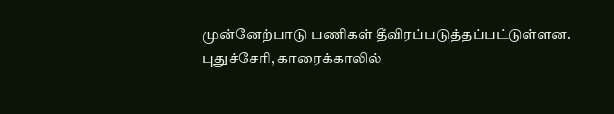முன்னேற்பாடு பணிகள் தீவிரப்படுத்தப்பட்டுள்ளன. புதுச்சேரி, காரைக்காலில்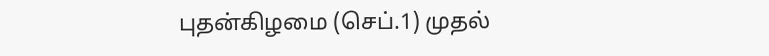புதன்கிழமை (செப்.1) முதல்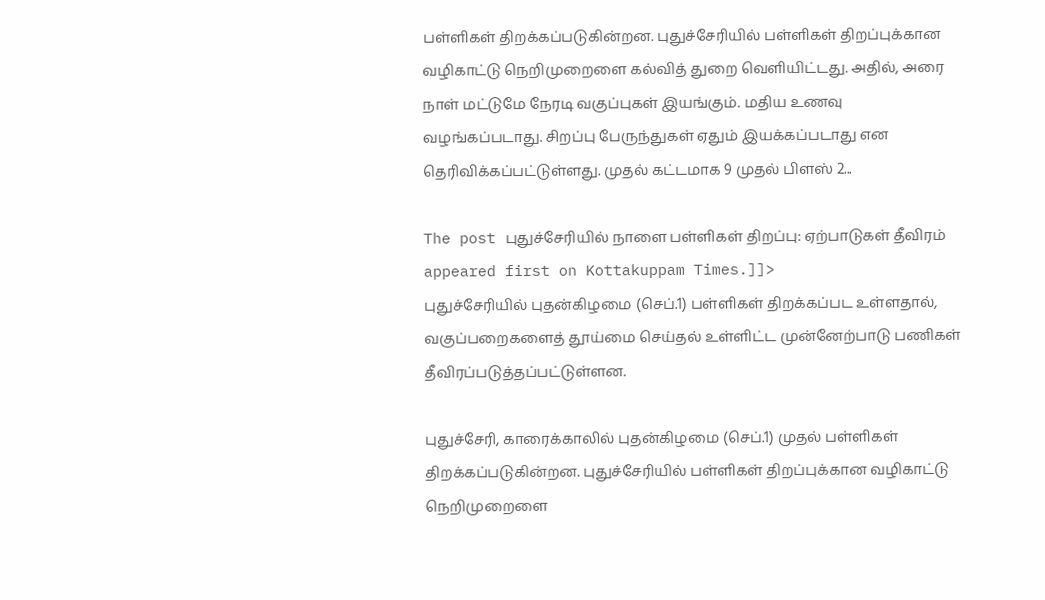பள்ளிகள் திறக்கப்படுகின்றன. புதுச்சேரியில் பள்ளிகள் திறப்புக்கான வழிகாட்டு நெறிமுறைளை கல்வித் துறை வெளியிட்டது. அதில், அரை நாள் மட்டுமே நேரடி வகுப்புகள் இயங்கும். மதிய உணவு வழங்கப்படாது. சிறப்பு பேருந்துகள் ஏதும் இயக்கப்படாது என தெரிவிக்கப்பட்டுள்ளது. முதல் கட்டமாக 9 முதல் பிளஸ் 2...

The post புதுச்சேரியில் நாளை பள்ளிகள் திறப்பு: ஏற்பாடுகள் தீவிரம் appeared first on Kottakuppam Times.]]>
புதுச்சேரியில் புதன்கிழமை (செப்.1) பள்ளிகள் திறக்கப்பட உள்ளதால், வகுப்பறைகளைத் தூய்மை செய்தல் உள்ளிட்ட முன்னேற்பாடு பணிகள் தீவிரப்படுத்தப்பட்டுள்ளன.

புதுச்சேரி, காரைக்காலில் புதன்கிழமை (செப்.1) முதல் பள்ளிகள் திறக்கப்படுகின்றன. புதுச்சேரியில் பள்ளிகள் திறப்புக்கான வழிகாட்டு நெறிமுறைளை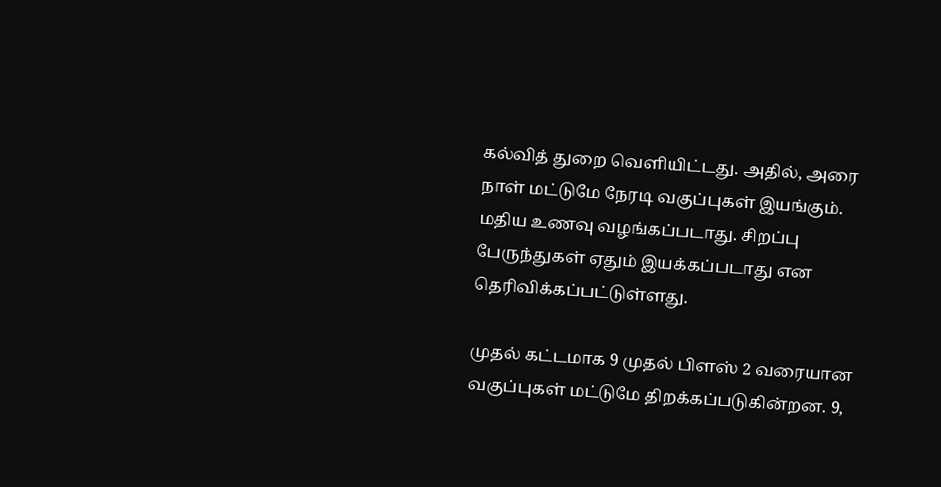கல்வித் துறை வெளியிட்டது. அதில், அரை நாள் மட்டுமே நேரடி வகுப்புகள் இயங்கும். மதிய உணவு வழங்கப்படாது. சிறப்பு பேருந்துகள் ஏதும் இயக்கப்படாது என தெரிவிக்கப்பட்டுள்ளது.

முதல் கட்டமாக 9 முதல் பிளஸ் 2 வரையான வகுப்புகள் மட்டுமே திறக்கப்படுகின்றன. 9,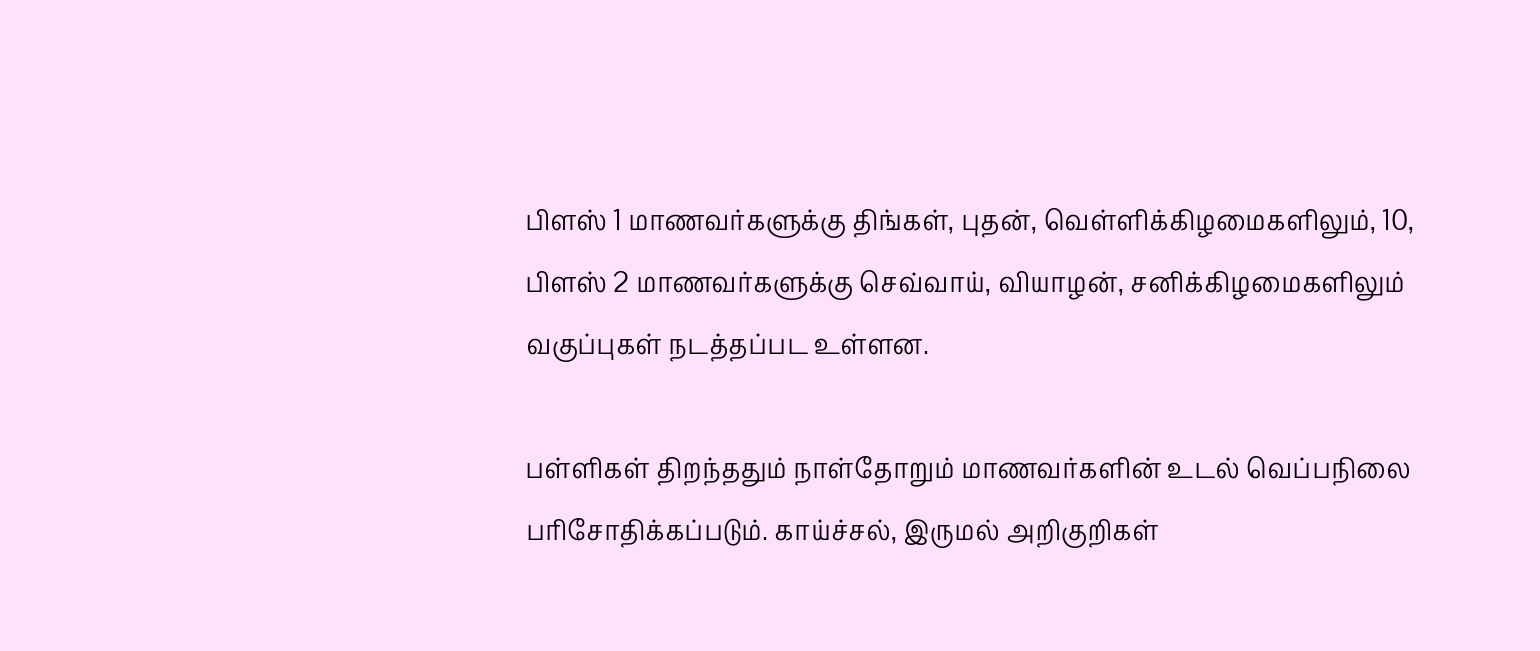பிளஸ் 1 மாணவர்களுக்கு திங்கள், புதன், வெள்ளிக்கிழமைகளிலும், 10, பிளஸ் 2 மாணவர்களுக்கு செவ்வாய், வியாழன், சனிக்கிழமைகளிலும் வகுப்புகள் நடத்தப்பட உள்ளன.

பள்ளிகள் திறந்ததும் நாள்தோறும் மாணவர்களின் உடல் வெப்பநிலை பரிசோதிக்கப்படும். காய்ச்சல், இருமல் அறிகுறிகள்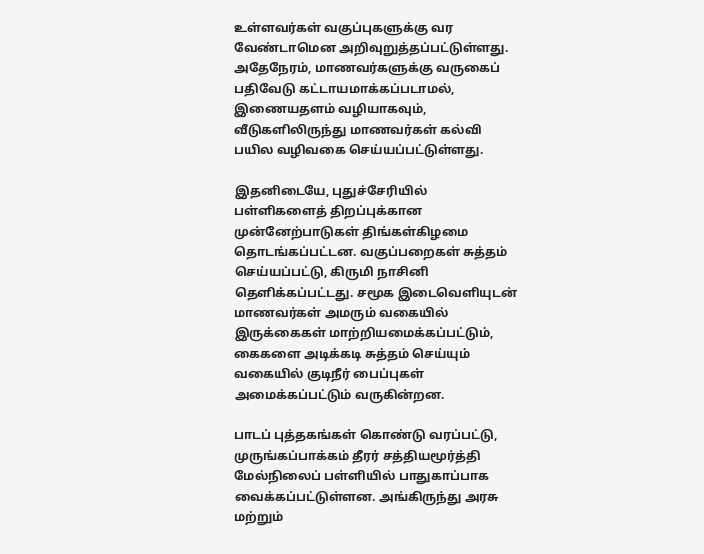உள்ளவர்கள் வகுப்புகளுக்கு வர வேண்டாமென அறிவுறுத்தப்பட்டுள்ளது. அதேநேரம், மாணவர்களுக்கு வருகைப் பதிவேடு கட்டாயமாக்கப்படாமல், இணையதளம் வழியாகவும், வீடுகளிலிருந்து மாணவர்கள் கல்வி பயில வழிவகை செய்யப்பட்டுள்ளது.

இதனிடையே, புதுச்சேரியில் பள்ளிகளைத் திறப்புக்கான முன்னேற்பாடுகள் திங்கள்கிழமை தொடங்கப்பட்டன. வகுப்பறைகள் சுத்தம் செய்யப்பட்டு, கிருமி நாசினி தெளிக்கப்பட்டது. சமூக இடைவெளியுடன் மாணவர்கள் அமரும் வகையில் இருக்கைகள் மாற்றியமைக்கப்பட்டும், கைகளை அடிக்கடி சுத்தம் செய்யும் வகையில் குடிநீர் பைப்புகள் அமைக்கப்பட்டும் வருகின்றன.

பாடப் புத்தகங்கள் கொண்டு வரப்பட்டு, முருங்கப்பாக்கம் தீரர் சத்தியமூர்த்தி மேல்நிலைப் பள்ளியில் பாதுகாப்பாக வைக்கப்பட்டுள்ளன. அங்கிருந்து அரசு மற்றும்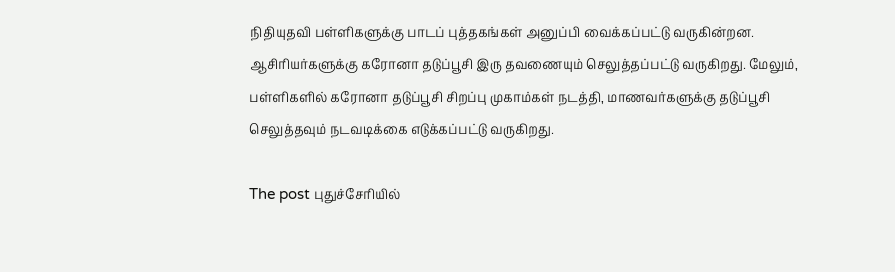நிதியுதவி பள்ளிகளுக்கு பாடப் புத்தகங்கள் அனுப்பி வைக்கப்பட்டு வருகின்றன. ஆசிரியர்களுக்கு கரோனா தடுப்பூசி இரு தவணையும் செலுத்தப்பட்டு வருகிறது. மேலும், பள்ளிகளில் கரோனா தடுப்பூசி சிறப்பு முகாம்கள் நடத்தி, மாணவர்களுக்கு தடுப்பூசி செலுத்தவும் நடவடிக்கை எடுக்கப்பட்டு வருகிறது.

The post புதுச்சேரியில்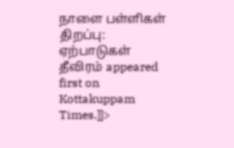நாளை பள்ளிகள் திறப்பு: ஏற்பாடுகள் தீவிரம் appeared first on Kottakuppam Times.]]>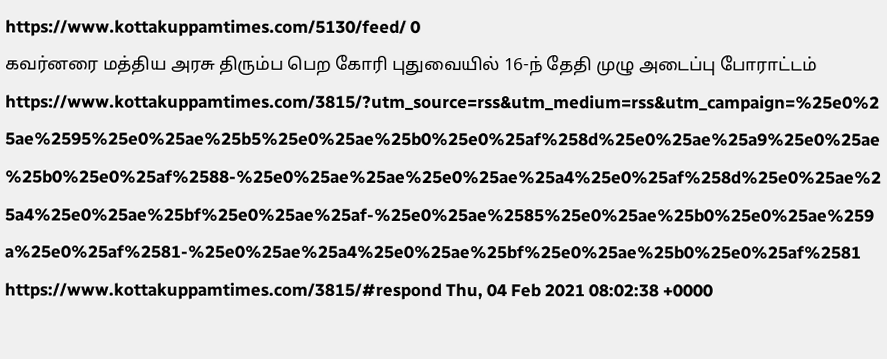https://www.kottakuppamtimes.com/5130/feed/ 0
கவர்னரை மத்திய அரசு திரும்ப பெற கோரி புதுவையில் 16-ந் தேதி முழு அடைப்பு போராட்டம் https://www.kottakuppamtimes.com/3815/?utm_source=rss&utm_medium=rss&utm_campaign=%25e0%25ae%2595%25e0%25ae%25b5%25e0%25ae%25b0%25e0%25af%258d%25e0%25ae%25a9%25e0%25ae%25b0%25e0%25af%2588-%25e0%25ae%25ae%25e0%25ae%25a4%25e0%25af%258d%25e0%25ae%25a4%25e0%25ae%25bf%25e0%25ae%25af-%25e0%25ae%2585%25e0%25ae%25b0%25e0%25ae%259a%25e0%25af%2581-%25e0%25ae%25a4%25e0%25ae%25bf%25e0%25ae%25b0%25e0%25af%2581 https://www.kottakuppamtimes.com/3815/#respond Thu, 04 Feb 2021 08:02:38 +0000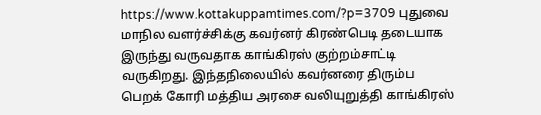https://www.kottakuppamtimes.com/?p=3709 புதுவை மாநில வளர்ச்சிக்கு கவர்னர் கிரண்பெடி தடையாக இருந்து வருவதாக காங்கிரஸ் குற்றம்சாட்டி வருகிறது. இந்தநிலையில் கவர்னரை திரும்ப பெறக் கோரி மத்திய அரசை வலியுறுத்தி காங்கிரஸ்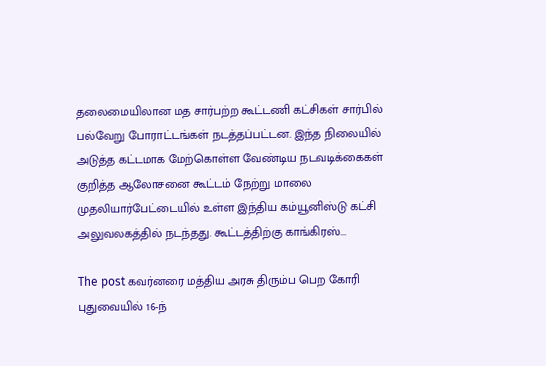தலைமையிலான மத சார்பற்ற கூட்டணி கட்சிகள் சார்பில் பல்வேறு போராட்டங்கள் நடத்தப்பட்டன. இந்த நிலையில் அடுத்த கட்டமாக மேற்கொள்ள வேண்டிய நடவடிக்கைகள் குறித்த ஆலோசனை கூட்டம் நேற்று மாலை முதலியார்பேட்டையில் உள்ள இந்திய கம்யூனிஸ்டு கட்சி அலுவலகத்தில் நடந்தது. கூட்டத்திற்கு காங்கிரஸ்...

The post கவர்னரை மத்திய அரசு திரும்ப பெற கோரி புதுவையில் 16-ந்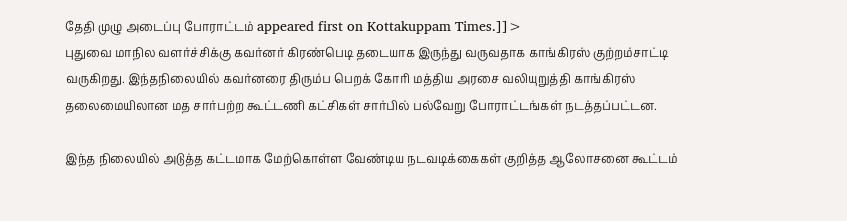தேதி முழு அடைப்பு போராட்டம் appeared first on Kottakuppam Times.]]>
புதுவை மாநில வளர்ச்சிக்கு கவர்னர் கிரண்பெடி தடையாக இருந்து வருவதாக காங்கிரஸ் குற்றம்சாட்டி வருகிறது. இந்தநிலையில் கவர்னரை திரும்ப பெறக் கோரி மத்திய அரசை வலியுறுத்தி காங்கிரஸ் தலைமையிலான மத சார்பற்ற கூட்டணி கட்சிகள் சார்பில் பல்வேறு போராட்டங்கள் நடத்தப்பட்டன.

இந்த நிலையில் அடுத்த கட்டமாக மேற்கொள்ள வேண்டிய நடவடிக்கைகள் குறித்த ஆலோசனை கூட்டம்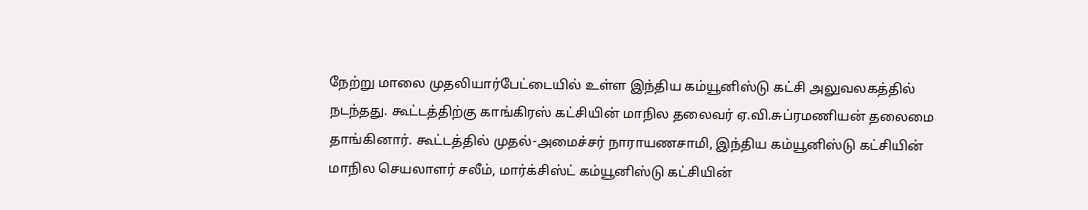நேற்று மாலை முதலியார்பேட்டையில் உள்ள இந்திய கம்யூனிஸ்டு கட்சி அலுவலகத்தில் நடந்தது. கூட்டத்திற்கு காங்கிரஸ் கட்சியின் மாநில தலைவர் ஏ.வி.சுப்ரமணியன் தலைமை தாங்கினார். கூட்டத்தில் முதல்-அமைச்சர் நாராயணசாமி, இந்திய கம்யூனிஸ்டு கட்சியின் மாநில செயலாளர் சலீம், மார்க்சிஸ்ட் கம்யூனிஸ்டு கட்சியின்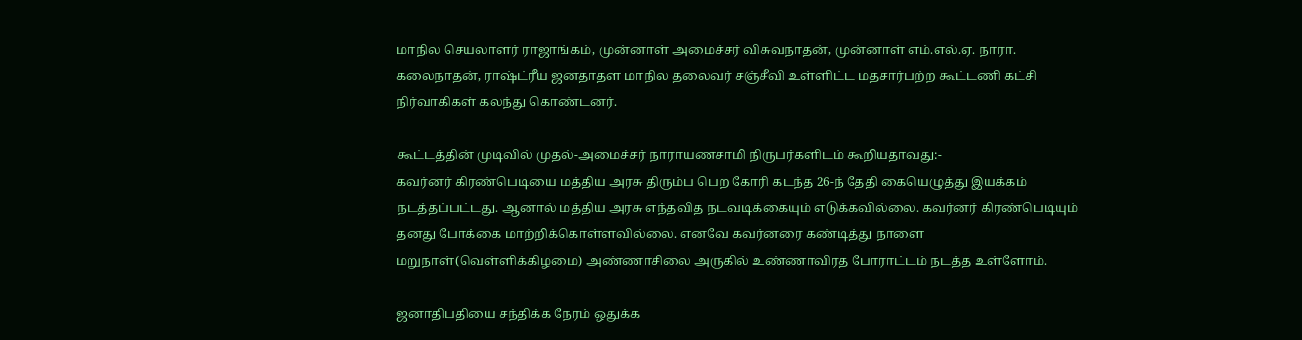மாநில செயலாளர் ராஜாங்கம், முன்னாள் அமைச்சர் விசுவநாதன், முன்னாள் எம்.எல்.ஏ. நாரா. கலைநாதன், ரா‌‌ஷ்ட்ரீய ஜனதாதள மாநில தலைவர் சஞ்சீவி உள்ளிட்ட மதசார்பற்ற கூட்டணி கட்சி நிர்வாகிகள் கலந்து கொண்டனர்.

கூட்டத்தின் முடிவில் முதல்-அமைச்சர் நாராயணசாமி நிருபர்களிடம் கூறியதாவது:-
கவர்னர் கிரண்பெடியை மத்திய அரசு திரும்ப பெற கோரி கடந்த 26-ந் தேதி கையெழுத்து இயக்கம் நடத்தப்பட்டது. ஆனால் மத்திய அரசு எந்தவித நடவடிக்கையும் எடுக்கவில்லை. கவர்னர் கிரண்பெடியும் தனது போக்கை மாற்றிக்கொள்ளவில்லை. எனவே கவர்னரை கண்டித்து நாளை மறுநாள்(வெள்ளிக்கிழமை) அண்ணாசிலை அருகில் உண்ணாவிரத போராட்டம் நடத்த உள்ளோம்.

ஜனாதிபதியை சந்திக்க நேரம் ஒதுக்க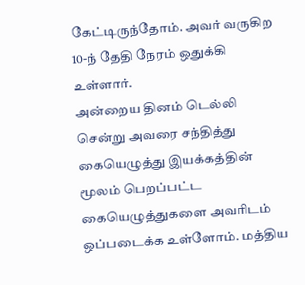கேட்டிருந்தோம். அவர் வருகிற 10-ந் தேதி நேரம் ஒதுக்கி உள்ளார்.
அன்றைய தினம் டெல்லி சென்று அவரை சந்தித்து கையெழுத்து இயக்கத்தின் மூலம் பெறப்பட்ட கையெழுத்துகளை அவரிடம் ஒப்படைக்க உள்ளோம். மத்திய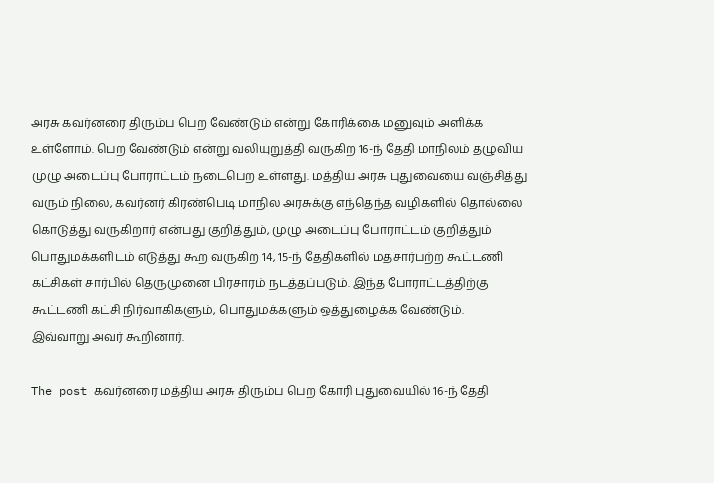அரசு கவர்னரை திரும்ப பெற வேண்டும் என்று கோரிக்கை மனுவும் அளிக்க உள்ளோம். பெற வேண்டும் என்று வலியுறுத்தி வருகிற 16-ந் தேதி மாநிலம் தழுவிய முழு அடைப்பு போராட்டம் நடைபெற உள்ளது. மத்திய அரசு புதுவையை வஞ்சித்து வரும் நிலை, கவர்னர் கிரண்பெடி மாநில அரசுக்கு எந்தெந்த வழிகளில் தொல்லை கொடுத்து வருகிறார் என்பது குறித்தும், முழு அடைப்பு போராட்டம் குறித்தும் பொதுமக்களிடம் எடுத்து கூற வருகிற 14, 15-ந் தேதிகளில் மதசார்பற்ற கூட்டணி கட்சிகள் சார்பில் தெருமுனை பிரசாரம் நடத்தப்படும். இந்த போராட்டத்திற்கு கூட்டணி கட்சி நிர்வாகிகளும், பொதுமக்களும் ஒத்துழைக்க வேண்டும்.
இவ்வாறு அவர் கூறினார்.

The post கவர்னரை மத்திய அரசு திரும்ப பெற கோரி புதுவையில் 16-ந் தேதி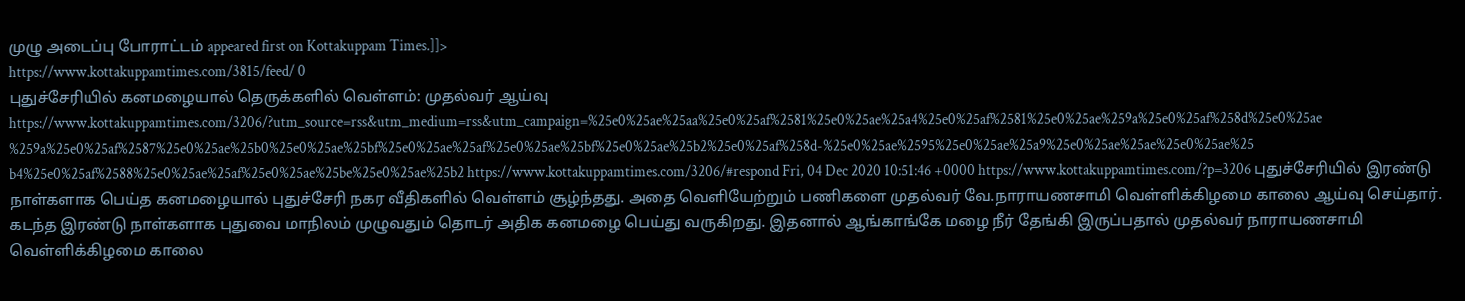முழு அடைப்பு போராட்டம் appeared first on Kottakuppam Times.]]>
https://www.kottakuppamtimes.com/3815/feed/ 0
புதுச்சேரியில் கனமழையால் தெருக்களில் வெள்ளம்: முதல்வர் ஆய்வு https://www.kottakuppamtimes.com/3206/?utm_source=rss&utm_medium=rss&utm_campaign=%25e0%25ae%25aa%25e0%25af%2581%25e0%25ae%25a4%25e0%25af%2581%25e0%25ae%259a%25e0%25af%258d%25e0%25ae%259a%25e0%25af%2587%25e0%25ae%25b0%25e0%25ae%25bf%25e0%25ae%25af%25e0%25ae%25bf%25e0%25ae%25b2%25e0%25af%258d-%25e0%25ae%2595%25e0%25ae%25a9%25e0%25ae%25ae%25e0%25ae%25b4%25e0%25af%2588%25e0%25ae%25af%25e0%25ae%25be%25e0%25ae%25b2 https://www.kottakuppamtimes.com/3206/#respond Fri, 04 Dec 2020 10:51:46 +0000 https://www.kottakuppamtimes.com/?p=3206 புதுச்சேரியில் இரண்டு நாள்களாக பெய்த கனமழையால் புதுச்சேரி நகர வீதிகளில் வெள்ளம் சூழ்ந்தது. அதை வெளியேற்றும் பணிகளை முதல்வர் வே.நாராயணசாமி வெள்ளிக்கிழமை காலை ஆய்வு செய்தார். கடந்த இரண்டு நாள்களாக புதுவை மாநிலம் முழுவதும் தொடர் அதிக கனமழை பெய்து வருகிறது. இதனால் ஆங்காங்கே மழை நீர் தேங்கி இருப்பதால் முதல்வர் நாராயணசாமி வெள்ளிக்கிழமை காலை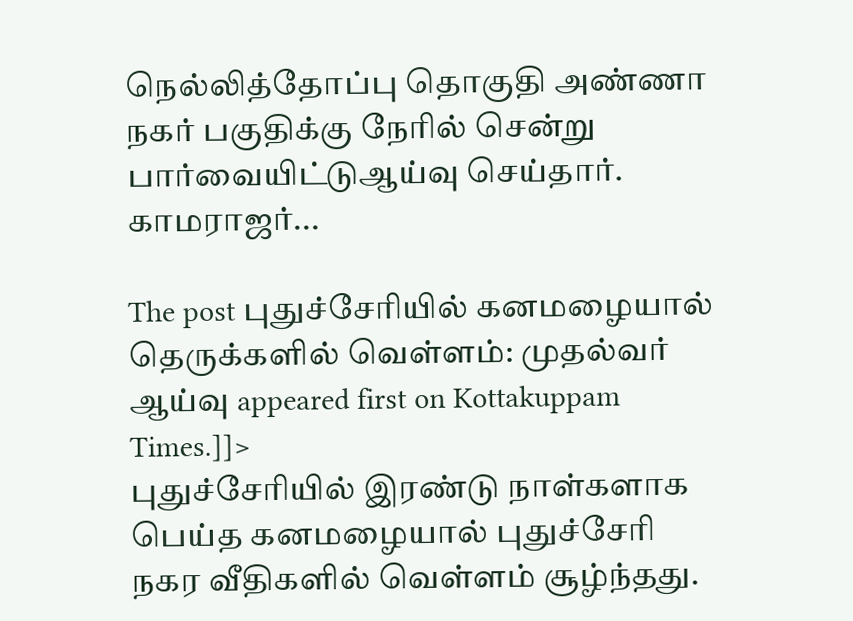நெல்லித்தோப்பு தொகுதி அண்ணா நகர் பகுதிக்கு நேரில் சென்று பார்வையிட்டுஆய்வு செய்தார். காமராஜர்...

The post புதுச்சேரியில் கனமழையால் தெருக்களில் வெள்ளம்: முதல்வர் ஆய்வு appeared first on Kottakuppam Times.]]>
புதுச்சேரியில் இரண்டு நாள்களாக பெய்த கனமழையால் புதுச்சேரி நகர வீதிகளில் வெள்ளம் சூழ்ந்தது.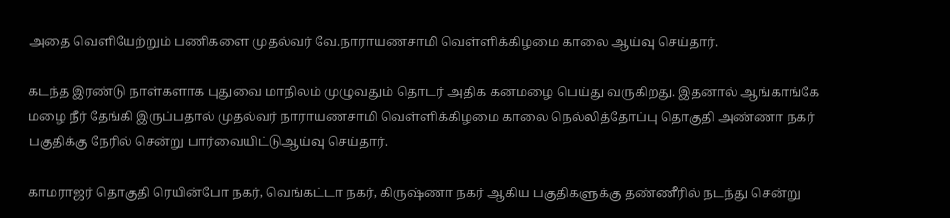அதை வெளியேற்றும் பணிகளை முதல்வர் வே.நாராயணசாமி வெள்ளிக்கிழமை காலை ஆய்வு செய்தார்.

கடந்த இரண்டு நாள்களாக புதுவை மாநிலம் முழுவதும் தொடர் அதிக கனமழை பெய்து வருகிறது. இதனால் ஆங்காங்கே மழை நீர் தேங்கி இருப்பதால் முதல்வர் நாராயணசாமி வெள்ளிக்கிழமை காலை நெல்லித்தோப்பு தொகுதி அண்ணா நகர் பகுதிக்கு நேரில் சென்று பார்வையிட்டுஆய்வு செய்தார்.

காமராஜர் தொகுதி ரெயின்போ நகர், வெங்கட்டா நகர், கிருஷ்ணா நகர் ஆகிய பகுதிகளுக்கு தண்ணீரில் நடந்து சென்று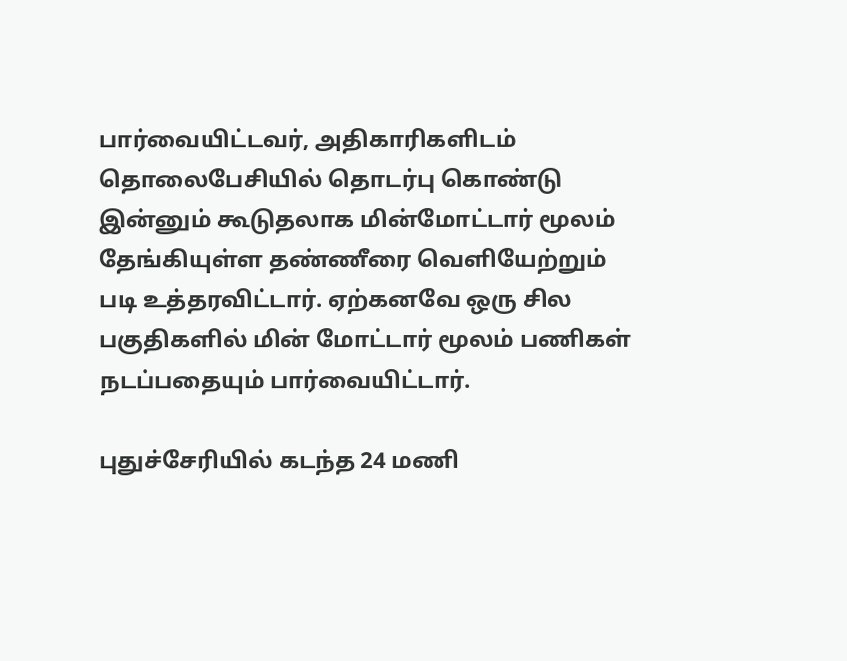பார்வையிட்டவர், அதிகாரிகளிடம் தொலைபேசியில் தொடர்பு கொண்டு இன்னும் கூடுதலாக மின்மோட்டார் மூலம் தேங்கியுள்ள தண்ணீரை வெளியேற்றும் படி உத்தரவிட்டார். ஏற்கனவே ஒரு சில பகுதிகளில் மின் மோட்டார் மூலம் பணிகள் நடப்பதையும் பார்வையிட்டார்.

புதுச்சேரியில் கடந்த 24 மணி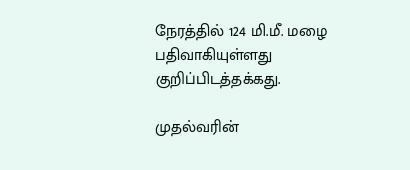நேரத்தில் 124 மி.மீ. மழை பதிவாகியுள்ளது குறிப்பிடத்தக்கது.

முதல்வரின்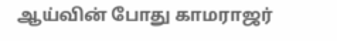ஆய்வின் போது காமராஜர்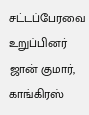சட்டப்பேரவை உறுப்பினர் ஜான் குமார், காங்கிரஸ்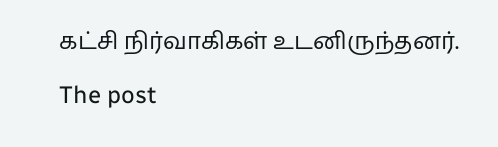கட்சி நிர்வாகிகள் உடனிருந்தனர்.

The post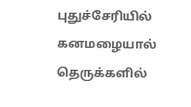புதுச்சேரியில் கனமழையால் தெருக்களில்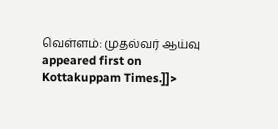வெள்ளம்: முதல்வர் ஆய்வு appeared first on Kottakuppam Times.]]>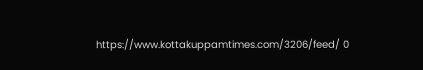https://www.kottakuppamtimes.com/3206/feed/ 0